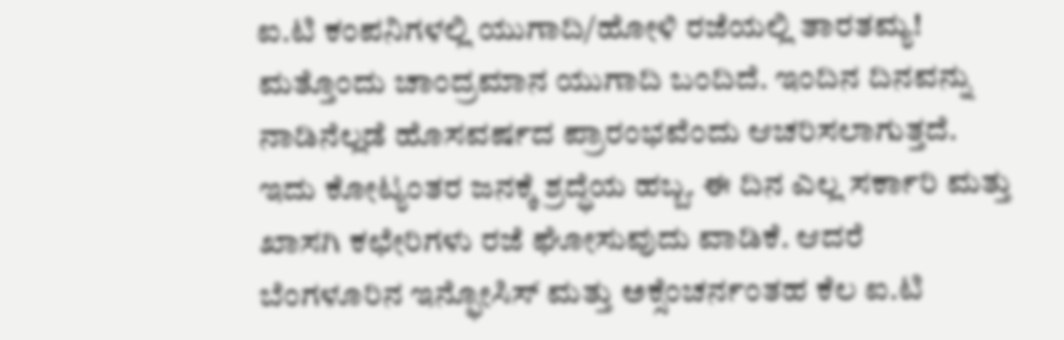ಐ.ಟಿ ಕಂಪನಿಗಳಲ್ಲಿ ಯುಗಾದಿ/ಹೋಳಿ ರಜೆಯಲ್ಲಿ ತಾರತಮ್ಯ!
ಮತ್ತೊಂದು ಚಾಂದ್ರಮಾನ ಯುಗಾದಿ ಬಂದಿದೆ. ಇಂದಿನ ದಿನವನ್ನು ನಾಡಿನೆಲ್ಲಡೆ ಹೊಸವರ್ಷದ ಪ್ರಾರಂಭವೆಂದು ಆಚರಿಸಲಾಗುತ್ತದೆ. ಇದು ಕೋಟ್ಯಂತರ ಜನಕ್ಕೆ ಶ್ರದ್ಧೆಯ ಹಬ್ಬ. ಈ ದಿನ ಎಲ್ಲ ಸರ್ಕಾರಿ ಮತ್ತು ಖಾಸಗಿ ಕಛೇರಿಗಳು ರಜೆ ಘೋಸುವುದು ವಾಡಿಕೆ. ಆದರೆ ಬೆಂಗಳೂರಿನ ಇನ್ಫೋಸಿಸ್ ಮತ್ತು ಅಕ್ಸೆಂಚರ್ನಂತಹ ಕೆಲ ಐ.ಟಿ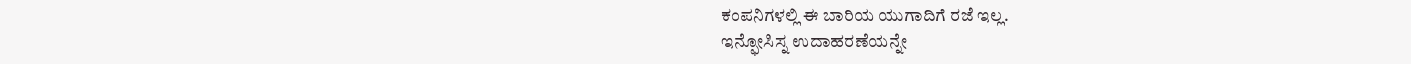ಕಂಪನಿಗಳಲ್ಲಿ ಈ ಬಾರಿಯ ಯುಗಾದಿಗೆ ರಜೆ ಇಲ್ಲ.
ಇನ್ಫೋಸಿಸ್ನ ಉದಾಹರಣೆಯನ್ನೇ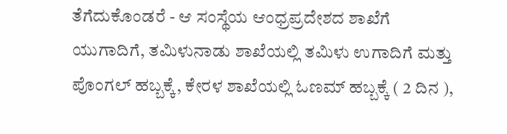ತೆಗೆದುಕೊಂಡರೆ - ಆ ಸಂಸ್ಥೆಯ ಆಂಧ್ರಪ್ರದೇಶದ ಶಾಖೆಗೆ ಯುಗಾದಿಗೆ, ತಮಿಳುನಾಡು ಶಾಖೆಯಲ್ಲಿ ತಮಿಳು ಉಗಾದಿಗೆ ಮತ್ತು ಪೊಂಗಲ್ ಹಬ್ಬಕ್ಕೆ, ಕೇರಳ ಶಾಖೆಯಲ್ಲಿ ಓಣಮ್ ಹಬ್ಬಕ್ಕೆ ( 2 ದಿನ ),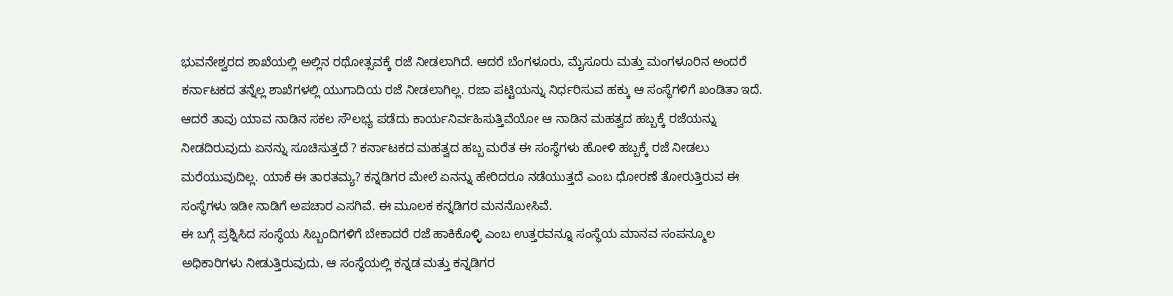ಭುವನೇಶ್ವರದ ಶಾಖೆಯಲ್ಲಿ ಅಲ್ಲಿನ ರಥೋತ್ಸವಕ್ಕೆ ರಜೆ ನೀಡಲಾಗಿದೆ. ಆದರೆ ಬೆಂಗಳೂರು, ಮೈಸೂರು ಮತ್ತು ಮಂಗಳೂರಿನ ಅಂದರೆ ಕರ್ನಾಟಕದ ತನ್ನೆಲ್ಲ ಶಾಖೆಗಳಲ್ಲಿ ಯುಗಾದಿಯ ರಜೆ ನೀಡಲಾಗಿಲ್ಲ. ರಜಾ ಪಟ್ಟಿಯನ್ನು ನಿರ್ಧರಿಸುವ ಹಕ್ಕು ಆ ಸಂಸ್ಥೆಗಳಿಗೆ ಖಂಡಿತಾ ಇದೆ. ಆದರೆ ತಾವು ಯಾವ ನಾಡಿನ ಸಕಲ ಸೌಲಭ್ಯ ಪಡೆದು ಕಾರ್ಯನಿರ್ವಹಿಸುತ್ತಿವೆಯೋ ಆ ನಾಡಿನ ಮಹತ್ವದ ಹಬ್ಬಕ್ಕೆ ರಜೆಯನ್ನು ನೀಡದಿರುವುದು ಏನನ್ನು ಸೂಚಿಸುತ್ತದೆ ? ಕರ್ನಾಟಕದ ಮಹತ್ವದ ಹಬ್ಬ ಮರೆತ ಈ ಸಂಸ್ಥೆಗಳು ಹೋಳಿ ಹಬ್ಬಕ್ಕೆ ರಜೆ ನೀಡಲು ಮರೆಯುವುದಿಲ್ಲ. ಯಾಕೆ ಈ ತಾರತಮ್ಯ? ಕನ್ನಡಿಗರ ಮೇಲೆ ಏನನ್ನು ಹೇರಿದರೂ ನಡೆಯುತ್ತದೆ ಎಂಬ ಧೋರಣೆ ತೋರುತ್ತಿರುವ ಈ ಸಂಸ್ಥೆಗಳು ಇಡೀ ನಾಡಿಗೆ ಅಪಚಾರ ಎಸಗಿವೆ. ಈ ಮೂಲಕ ಕನ್ನಡಿಗರ ಮನನೋುಸಿವೆ.
ಈ ಬಗ್ಗೆ ಪ್ರಶ್ನಿಸಿದ ಸಂಸ್ಥೆಯ ಸಿಬ್ಬಂದಿಗಳಿಗೆ ಬೇಕಾದರೆ ರಜೆ ಹಾಕಿಕೊಳ್ಳಿ ಎಂಬ ಉತ್ತರವನ್ನೂ ಸಂಸ್ಥೆಯ ಮಾನವ ಸಂಪನ್ಮೂಲ ಅಧಿಕಾರಿಗಳು ನೀಡುತ್ತಿರುವುದು, ಆ ಸಂಸ್ಥೆಯಲ್ಲಿ ಕನ್ನಡ ಮತ್ತು ಕನ್ನಡಿಗರ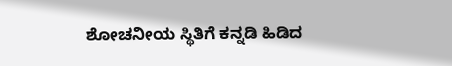ಶೋಚನೀಯ ಸ್ಥಿತಿಗೆ ಕನ್ನಡಿ ಹಿಡಿದ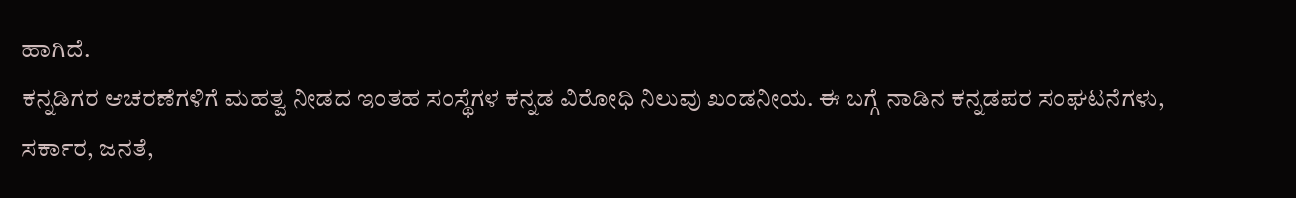ಹಾಗಿದೆ.
ಕನ್ನಡಿಗರ ಆಚರಣೆಗಳಿಗೆ ಮಹತ್ವ ನೀಡದ ಇಂತಹ ಸಂಸ್ಥೆಗಳ ಕನ್ನಡ ವಿರೋಧಿ ನಿಲುವು ಖಂಡನೀಯ. ಈ ಬಗ್ಗೆ ನಾಡಿನ ಕನ್ನಡಪರ ಸಂಘಟನೆಗಳು, ಸರ್ಕಾರ, ಜನತೆ,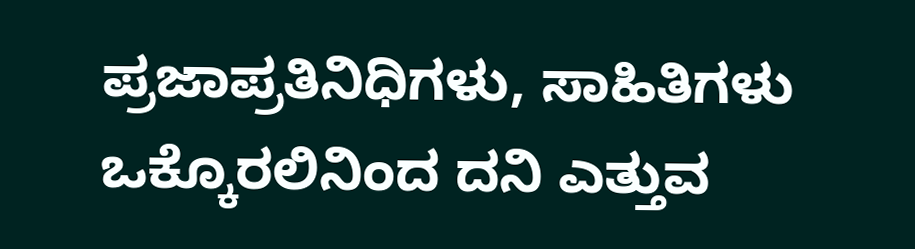ಪ್ರಜಾಪ್ರತಿನಿಧಿಗಳು, ಸಾಹಿತಿಗಳು ಒಕ್ಕೊರಲಿನಿಂದ ದನಿ ಎತ್ತುವ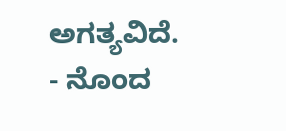ಅಗತ್ಯವಿದೆ.
- ನೊಂದ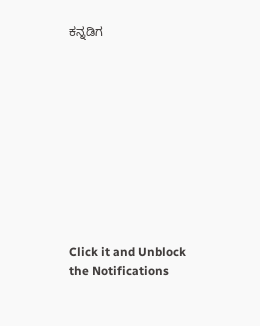ಕನ್ನಡಿಗ











Click it and Unblock the Notifications